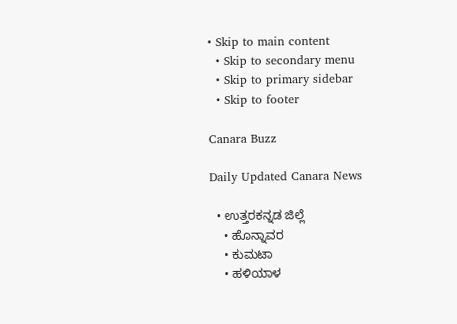• Skip to main content
  • Skip to secondary menu
  • Skip to primary sidebar
  • Skip to footer

Canara Buzz

Daily Updated Canara News

  • ಉತ್ತರಕನ್ನಡ ಜಿಲ್ಲೆ
    • ಹೊನ್ನಾವರ
    • ಕುಮಟಾ
    • ಹಳಿಯಾಳ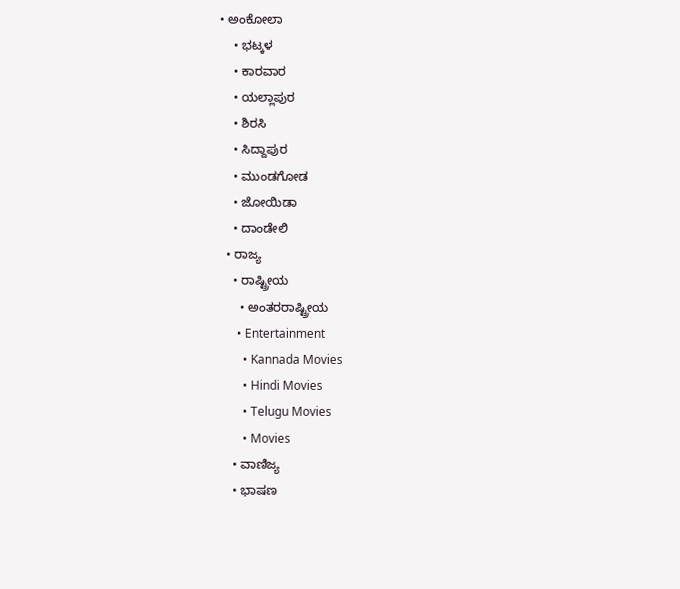• ಅಂಕೋಲಾ
    • ಭಟ್ಕಳ
    • ಕಾರವಾರ
    • ಯಲ್ಲಾಪುರ
    • ಶಿರಸಿ
    • ಸಿದ್ದಾಪುರ
    • ಮುಂಡಗೋಡ
    • ಜೋಯಿಡಾ
    • ದಾಂಡೇಲಿ
  • ರಾಜ್ಯ
    • ರಾಷ್ಟ್ರೀಯ
      • ಅಂತರರಾಷ್ಟ್ರೀಯ
      • Entertainment
        • Kannada Movies
        • Hindi Movies
        • Telugu Movies
        • Movies
    • ವಾಣಿಜ್ಯ
    • ಭಾಷಣ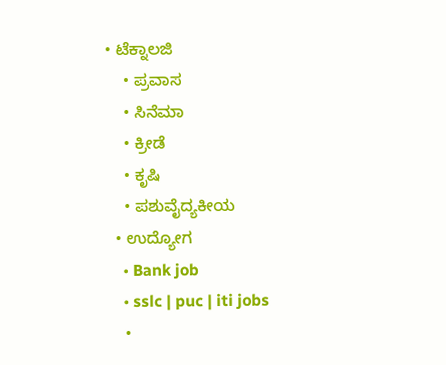• ಟೆಕ್ನಾಲಜಿ
    • ಪ್ರವಾಸ
    • ಸಿನೆಮಾ
    • ಕ್ರೀಡೆ
    • ಕೃಷಿ
    • ಪಶುವೈದ್ಯಕೀಯ
  • ಉದ್ಯೋಗ
    • Bank job
    • sslc | puc | iti jobs
    •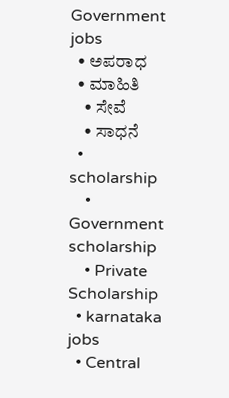Government jobs
  • ಅಪರಾಧ
  • ಮಾಹಿತಿ
    • ಸೇವೆ
    • ಸಾಧನೆ
  • scholarship
    • Government scholarship
    • Private Scholarship
  • karnataka jobs
  • Central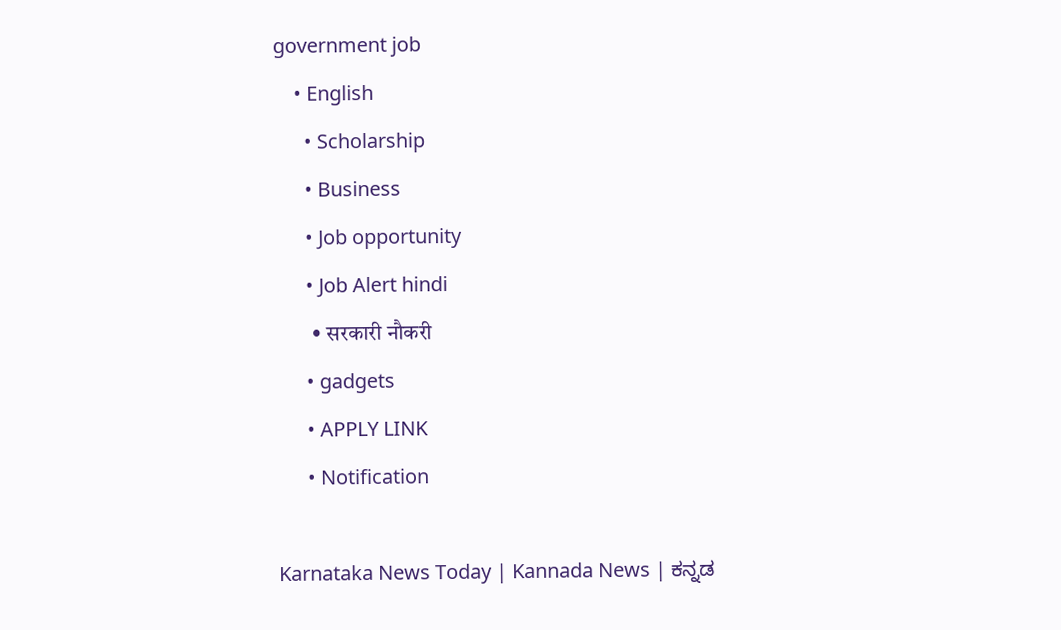government job
    • English
      • Scholarship
      • Business
      • Job opportunity
      • Job Alert hindi
        • सरकारी नौकरी
      • gadgets
      • APPLY LINK
      • Notification

Karnataka News Today | Kannada News | ಕನ್ನಡ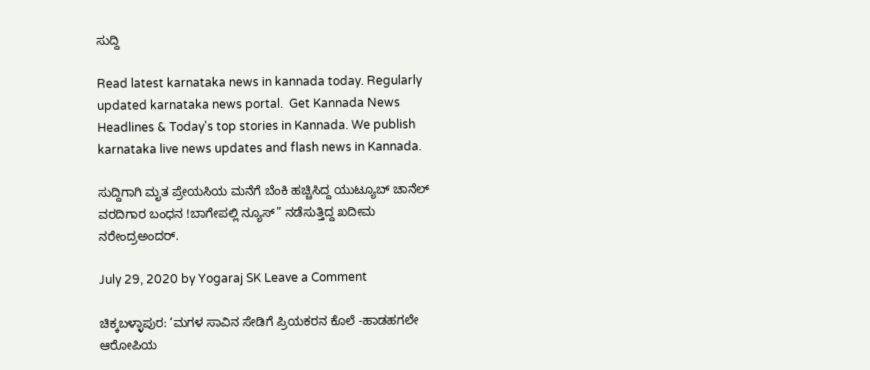ಸುದ್ದಿ

Read latest karnataka news in kannada today. Regularly updated karnataka news portal.  Get Kannada News Headlines & Today's top stories in Kannada. We publish karnataka live news updates and flash news in Kannada.

ಸುದ್ದಿಗಾಗಿ ಮೃತ ಪ್ರೇಯಸಿಯ ಮನೆಗೆ ಬೆಂಕಿ ಹಚ್ಚಿಸಿದ್ದ ಯುಟ್ಯೂಬ್ ಚಾನೆಲ್‌ ವರದಿಗಾರ ಬಂಧನ !ಬಾಗೇಪಲ್ಲಿ ನ್ಯೂಸ್” ನಡೆಸುತ್ತಿದ್ದ ಖದೀಮ‌‌ ನರೇಂದ್ರಅಂದರ್.

July 29, 2020 by Yogaraj SK Leave a Comment

ಚಿಕ್ಕಬಳ್ಳಾಪುರ: ‘ಮಗಳ ಸಾವಿನ ಸೇಡಿಗೆ ಪ್ರಿಯಕರನ ಕೊಲೆ -ಹಾಡಹಗಲೇ ಆರೋಪಿಯ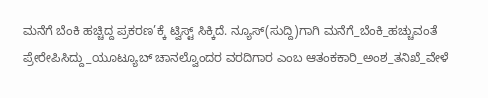ಮನೆಗೆ ಬೆಂಕಿ ಹಚ್ಚಿದ್ದ ಪ್ರಕರಣ’ಕ್ಕೆ ಟ್ವಿಸ್ಟ್ ಸಿಕ್ಕಿದೆ. ನ್ಯೂಸ್(ಸುದ್ದಿ)ಗಾಗಿ ಮನೆಗೆ_ಬೆಂಕಿ_ಹಚ್ಚುವಂತೆ ಪ್ರೇರೇಪಿಸಿದ್ದು_ಯೂಟ್ಯೂಬ್ ಚಾನಲ್ವೊಂದರ ವರದಿಗಾರ ಎಂಬ ಆತಂಕಕಾರಿ_ಅಂಶ_ತನಿಖೆ_ವೇಳೆ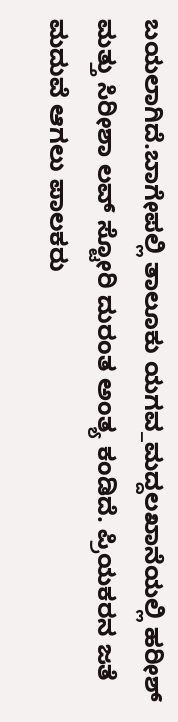ಬಯಲಾಗಿದೆ.ಬಾಗೇಪಲ್ಲಿ ತಾಲೂಕು ಯಗವ_ಮದ್ದಲಖಾನೆಯಲ್ಲಿ ಹರೀಶ್ ಮತ್ತು ಸಿರೀಶಾ ಲವ್ ಸ್ಟೋರಿ ದುರಂತ ಅಂತ್ಯ ಕಂಡಿದೆ. ಪ್ರಿಯಕರನ ಜತೆ ಮದುವೆ ಆಗಲು ಪಾಲಕರು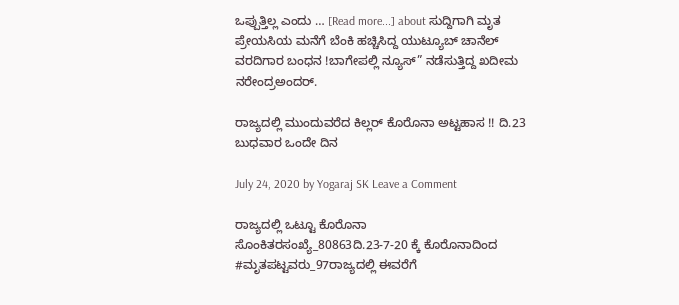ಒಪ್ಪುತ್ತಿಲ್ಲ ಎಂದು … [Read more...] about ಸುದ್ದಿಗಾಗಿ ಮೃತ ಪ್ರೇಯಸಿಯ ಮನೆಗೆ ಬೆಂಕಿ ಹಚ್ಚಿಸಿದ್ದ ಯುಟ್ಯೂಬ್ ಚಾನೆಲ್‌ ವರದಿಗಾರ ಬಂಧನ !ಬಾಗೇಪಲ್ಲಿ ನ್ಯೂಸ್” ನಡೆಸುತ್ತಿದ್ದ ಖದೀಮ‌‌ ನರೇಂದ್ರಅಂದರ್.

ರಾಜ್ಯದಲ್ಲಿ ಮುಂದುವರೆದ ಕಿಲ್ಲರ್ ಕೊರೊನಾ ಅಟ್ಟಹಾಸ !! ದಿ.23 ಬುಧವಾರ ಒಂದೇ ದಿನ

July 24, 2020 by Yogaraj SK Leave a Comment

ರಾಜ್ಯದಲ್ಲಿ ಒಟ್ಟೂ ಕೊರೊನಾ ಸೊಂಕಿತರಸಂಖ್ಯೆ_80863ದಿ.23-7-20 ಕ್ಕೆ ಕೊರೊನಾದಿಂದ #ಮೃತಪಟ್ಟವರು_97ರಾಜ್ಯದಲ್ಲಿ ಈವರೆಗೆ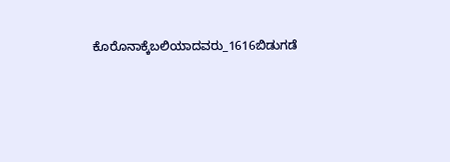ಕೊರೊನಾಕ್ಕೆಬಲಿಯಾದವರು_1616ಬಿಡುಗಡೆ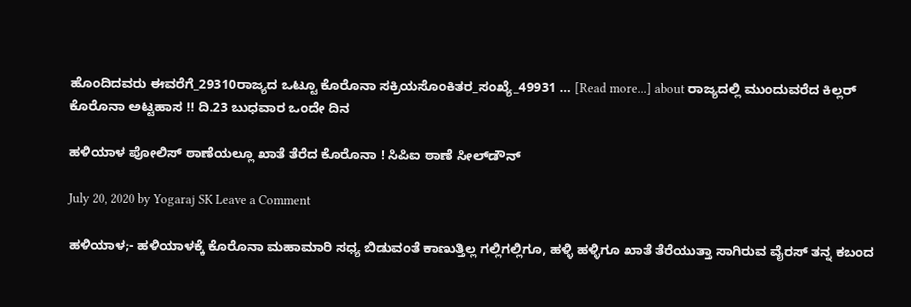ಹೊಂದಿದವರು ಈವರೆಗೆ_29310ರಾಜ್ಯದ ಒಟ್ಟೂ ಕೊರೊನಾ ಸಕ್ರಿಯಸೊಂಕಿತರ_ಸಂಖ್ಯೆ_49931 … [Read more...] about ರಾಜ್ಯದಲ್ಲಿ ಮುಂದುವರೆದ ಕಿಲ್ಲರ್ ಕೊರೊನಾ ಅಟ್ಟಹಾಸ !! ದಿ.23 ಬುಧವಾರ ಒಂದೇ ದಿನ

ಹಳಿಯಾಳ ಪೋಲಿಸ್ ಠಾಣೆಯಲ್ಲೂ ಖಾತೆ ತೆರೆದ ಕೊರೊನಾ ! ಸಿಪಿಐ ಠಾಣೆ ಸೀಲ್‌ಡೌನ್

July 20, 2020 by Yogaraj SK Leave a Comment

ಹಳಿಯಾಳ;- ಹಳಿಯಾಳಕ್ಕೆ ಕೊರೊನಾ ಮಹಾಮಾರಿ ಸಧ್ಯ ಬಿಡುವಂತೆ ಕಾಣುತ್ತಿಲ್ಲ ಗಲ್ಲಿಗಲ್ಲಿಗೂ, ಹಳ್ಳಿ ಹಳ್ಳಿಗೂ ಖಾತೆ ತೆರೆಯುತ್ತಾ ಸಾಗಿರುವ ವೈರಸ್ ತನ್ನ ಕಬಂದ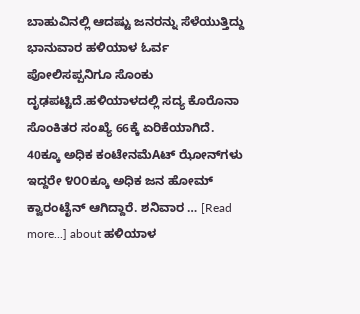ಬಾಹುವಿನಲ್ಲಿ ಆದಷ್ಟು ಜನರನ್ನು ಸೆಳೆಯುತ್ತಿದ್ದು ಭಾನುವಾರ ಹಳಿಯಾಳ ಓರ್ವ ಪೋಲಿಸಪ್ಪನಿಗೂ ಸೊಂಕು ದೃಢಪಟ್ಟಿದೆ.ಹಳಿಯಾಳದಲ್ಲಿ ಸದ್ಯ ಕೊರೊನಾ ಸೊಂಕಿತರ ಸಂಖ್ಯೆ 66ಕ್ಕೆ ಏರಿಕೆಯಾಗಿದೆ. 40ಕ್ಕೂ ಅಧಿಕ ಕಂಟೇನಮೆAಟ್ ಝೋನ್‌ಗಳು ಇದ್ದರೇ ೪೦೦ಕ್ಕೂ ಅಧಿಕ ಜನ ಹೋಮ್ ಕ್ವಾರಂಟೈನ್ ಆಗಿದ್ದಾರೆ. ಶನಿವಾರ … [Read more...] about ಹಳಿಯಾಳ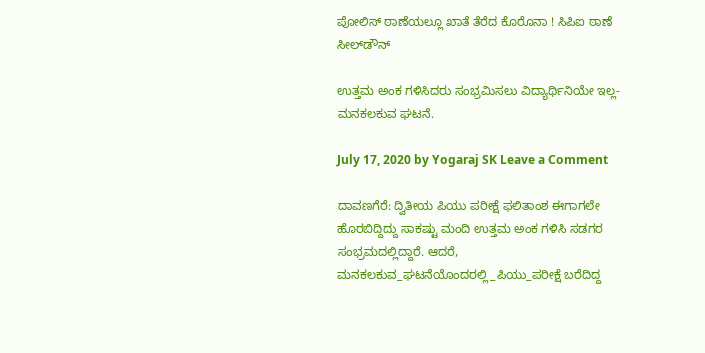ಪೋಲಿಸ್ ಠಾಣೆಯಲ್ಲೂ ಖಾತೆ ತೆರೆದ ಕೊರೊನಾ ! ಸಿಪಿಐ ಠಾಣೆ ಸೀಲ್‌ಡೌನ್

ಉತ್ತಮ ಅಂಕ ಗಳಿಸಿದರು ಸಂಭ್ರಮಿಸಲು ವಿದ್ಯಾರ್ಥಿನಿಯೇ ಇಲ್ಲ- ಮನಕಲಕುವ ಘಟನೆ.

July 17, 2020 by Yogaraj SK Leave a Comment

ದಾವಣಗೆರೆ: ದ್ವಿತೀಯ ಪಿಯು ಪರೀಕ್ಷೆ ಫಲಿತಾಂಶ ಈಗಾಗಲೇ ಹೊರಬಿದ್ದಿದ್ದು ಸಾಕಷ್ಟು ಮಂದಿ ಉತ್ತಮ ಅಂಕ ಗಳಿಸಿ ಸಡಗರ ಸಂಭ್ರಮದಲ್ಲಿದ್ದಾರೆ. ಆದರೆ, ಮನಕಲಕುವ_ಘಟನೆಯೊಂದರಲ್ಲಿ_ಪಿಯು_ಪರೀಕ್ಷೆ ಬರೆದಿದ್ದ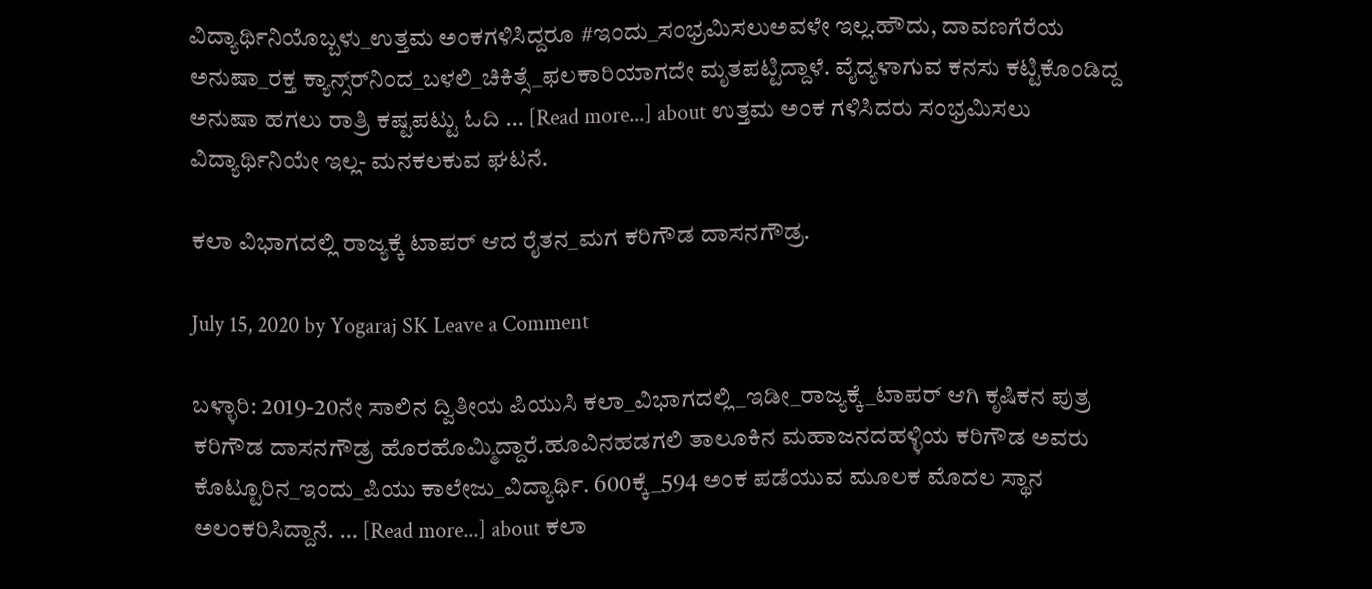ವಿದ್ಯಾರ್ಥಿನಿಯೊಬ್ಬಳು_ಉತ್ತಮ ಅಂಕಗಳಿಸಿದ್ದರೂ #ಇಂದು_ಸಂಭ್ರಮಿಸಲುಅವಳೇ ಇಲ್ಲ.ಹೌದು, ದಾವಣಗೆರೆಯ ಅನುಷಾ_ರಕ್ತ ಕ್ಯಾನ್ಸ್‌ರ್‌ನಿಂದ_ಬಳಲಿ_ಚಿಕಿತ್ಸೆ_ಫಲಕಾರಿಯಾಗದೇ ಮೃತಪಟ್ಟಿದ್ದಾಳೆ. ವೈದ್ಯಳಾಗುವ ಕನಸು ಕಟ್ಟಿಕೊಂಡಿದ್ದ ಅನುಷಾ ಹಗಲು ರಾತ್ರಿ ಕಷ್ಟಪಟ್ಟು ಓದಿ … [Read more...] about ಉತ್ತಮ ಅಂಕ ಗಳಿಸಿದರು ಸಂಭ್ರಮಿಸಲು ವಿದ್ಯಾರ್ಥಿನಿಯೇ ಇಲ್ಲ- ಮನಕಲಕುವ ಘಟನೆ.

ಕಲಾ ವಿಭಾಗದಲ್ಲಿ ರಾಜ್ಯಕ್ಕೆ ಟಾಪರ್ ಆದ ರೈತನ_ಮಗ ಕರಿಗೌಡ ದಾಸನಗೌಡ್ರ.

July 15, 2020 by Yogaraj SK Leave a Comment

ಬಳ್ಳಾರಿ: 2019-20ನೇ ಸಾಲಿನ ದ್ವಿತೀಯ ಪಿಯುಸಿ ಕಲಾ_ವಿಭಾಗದಲ್ಲಿ_ಇಡೀ_ರಾಜ್ಯಕ್ಕೆ_ಟಾಪರ್ ಆಗಿ ಕೃಷಿಕನ ಪುತ್ರ ಕರಿಗೌಡ ದಾಸನಗೌಡ್ರ ಹೊರಹೊಮ್ಮಿದ್ದಾರೆ.ಹೂವಿನಹಡಗಲಿ ತಾಲೂಕಿನ ಮಹಾಜನದಹಳ್ಳಿಯ ಕರಿಗೌಡ ಅವರು ಕೊಟ್ಟೂರಿನ_ಇಂದು_ಪಿಯು ಕಾಲೇಜು_ವಿದ್ಯಾರ್ಥಿ. 600ಕ್ಕೆ_594 ಅಂಕ ಪಡೆಯುವ ಮೂಲಕ ಮೊದಲ ಸ್ಥಾನ ಅಲಂಕರಿಸಿದ್ದಾನೆ. … [Read more...] about ಕಲಾ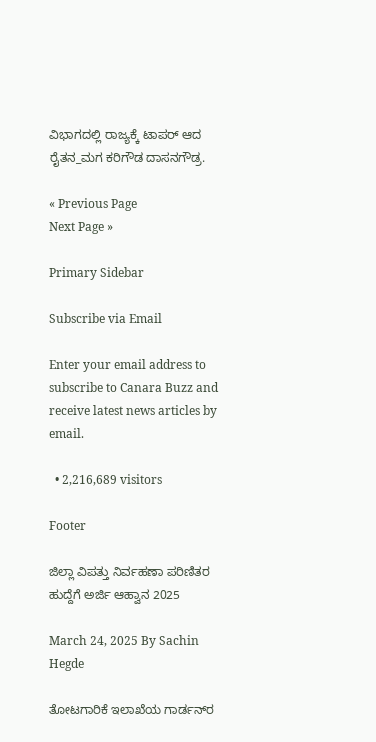ವಿಭಾಗದಲ್ಲಿ ರಾಜ್ಯಕ್ಕೆ ಟಾಪರ್ ಆದ ರೈತನ_ಮಗ ಕರಿಗೌಡ ದಾಸನಗೌಡ್ರ.

« Previous Page
Next Page »

Primary Sidebar

Subscribe via Email

Enter your email address to subscribe to Canara Buzz and receive latest news articles by email.

  • 2,216,689 visitors

Footer

ಜಿಲ್ಲಾ ವಿಪತ್ತು ನಿರ್ವಹಣಾ ಪರಿಣಿತರ ಹುದ್ದೆಗೆ ಅರ್ಜಿ ಆಹ್ವಾನ 2025

March 24, 2025 By Sachin Hegde

ತೋಟಗಾರಿಕೆ ಇಲಾಖೆಯ ಗಾರ್ಡನ್‌ರ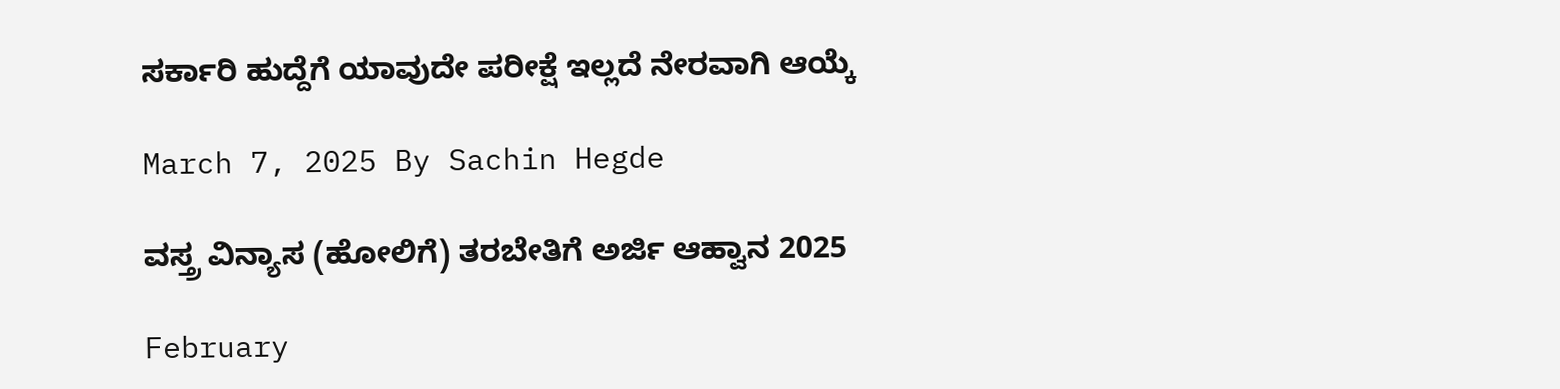ಸರ್ಕಾರಿ ಹುದ್ದೆಗೆ ಯಾವುದೇ ಪರೀಕ್ಷೆ ಇಲ್ಲದೆ ನೇರವಾಗಿ ಆಯ್ಕೆ

March 7, 2025 By Sachin Hegde

ವಸ್ತ್ರ ವಿನ್ಯಾಸ (ಹೋಲಿಗೆ) ತರಬೇತಿಗೆ ಅರ್ಜಿ ಆಹ್ವಾನ 2025

February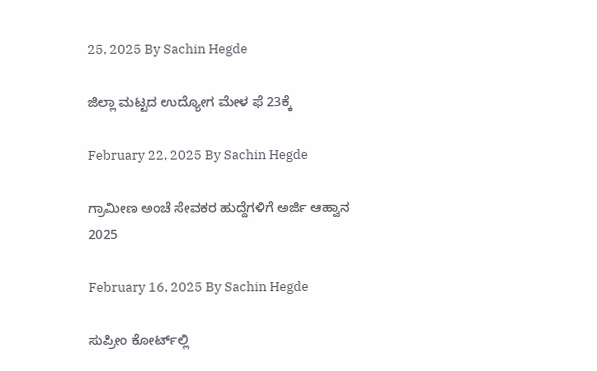25, 2025 By Sachin Hegde

ಜಿಲ್ಲಾ ಮಟ್ಟದ ಉದ್ಯೋಗ ಮೇಳ ಫೆ 23ಕ್ಕೆ

February 22, 2025 By Sachin Hegde

ಗ್ರಾಮೀಣ ಅಂಚೆ ಸೇವಕರ ಹುದ್ದೆಗಳಿಗೆ ಅರ್ಜಿ ಆಹ್ವಾನ 2025

February 16, 2025 By Sachin Hegde

ಸುಪ್ರೀಂ ಕೋರ್ಟ್‌ಲ್ಲಿ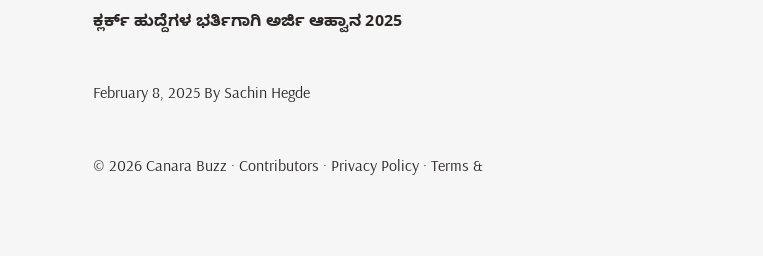ಕ್ಲರ್ಕ್ ಹುದ್ದೆಗಳ ಭರ್ತಿಗಾಗಿ ಅರ್ಜಿ ಆಹ್ವಾನ 2025

February 8, 2025 By Sachin Hegde

© 2026 Canara Buzz · Contributors · Privacy Policy · Terms &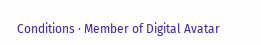Conditions · Member of Digital Avatar